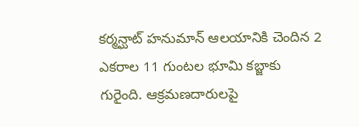కర్మన్ఘాట్ హనుమాన్ ఆలయానికి చెందిన 2 ఎకరాల 11 గుంటల భూమి కబ్జాకు గురైంది. ఆక్రమణదారులపై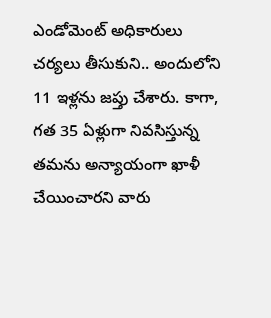ఎండోమెంట్ అధికారులు చర్యలు తీసుకుని.. అందులోని 11 ఇళ్లను జప్తు చేశారు. కాగా, గత 35 ఏళ్లుగా నివసిస్తున్న తమను అన్యాయంగా ఖాళీ చేయించారని వారు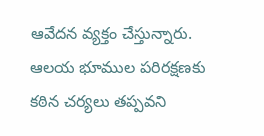ఆవేదన వ్యక్తం చేస్తున్నారు. ఆలయ భూముల పరిరక్షణకు కఠిన చర్యలు తప్పవని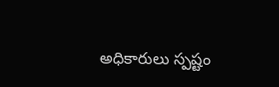అధికారులు స్పష్టం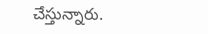చేస్తున్నారు.